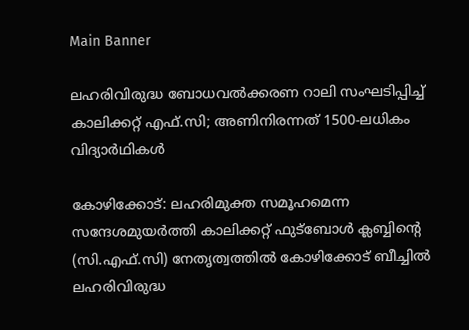Main Banner

ലഹരിവിരുദ്ധ ബോധവൽക്കരണ റാലി സംഘടിപ്പിച്ച് കാലിക്കറ്റ് എഫ്.സി; അണിനിരന്നത് 1500-ലധികം വിദ്യാർഥികൾ

കോഴിക്കോട്: ലഹരിമുക്ത സമൂഹമെന്ന സന്ദേശമുയർത്തി കാലിക്കറ്റ് ഫുട്ബോൾ ക്ലബ്ബിന്റെ (സി.എഫ്.സി) നേതൃത്വത്തിൽ കോഴിക്കോട് ബീച്ചിൽ ലഹരിവിരുദ്ധ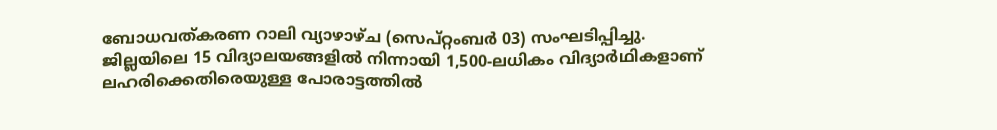ബോധവത്കരണ റാലി വ്യാഴാഴ്ച (സെപ്റ്റംബർ 03) സംഘടിപ്പിച്ചു. ജില്ലയിലെ 15 വിദ്യാലയങ്ങളിൽ നിന്നായി 1,500-ലധികം വിദ്യാർഥികളാണ് ലഹരിക്കെതിരെയുള്ള പോരാട്ടത്തിൽ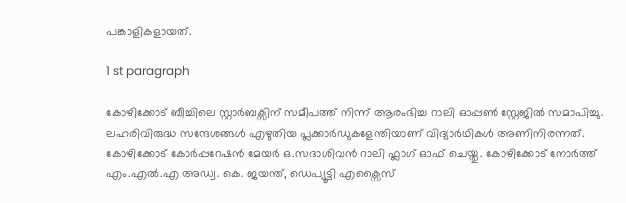പങ്കാളികളായത്.

1 st paragraph

കോഴിക്കോട് ബീച്ചിലെ സ്റ്റാർബക്സിന് സമീപത്ത് നിന്ന് ആരംഭിച്ച റാലി ഓപ്പൺ സ്റ്റേജിൽ സമാപിച്ചു. ലഹരിവിരുദ്ധ സന്ദേശങ്ങൾ എഴുതിയ പ്ലക്കാർഡുകളേന്തിയാണ് വിദ്യാർഥികൾ അണിനിരന്നത്. കോഴിക്കോട് കോർപ്പറേഷൻ മേയർ ഒ.സദാശിവൻ റാലി ഫ്ലാഗ് ഓഫ് ചെയ്തു. കോഴിക്കോട് നോർത്ത് എം.എൽ.എ അഡ്വ. കെ. ജയന്ത്, ഡെപ്യൂട്ടി എക്സൈസ്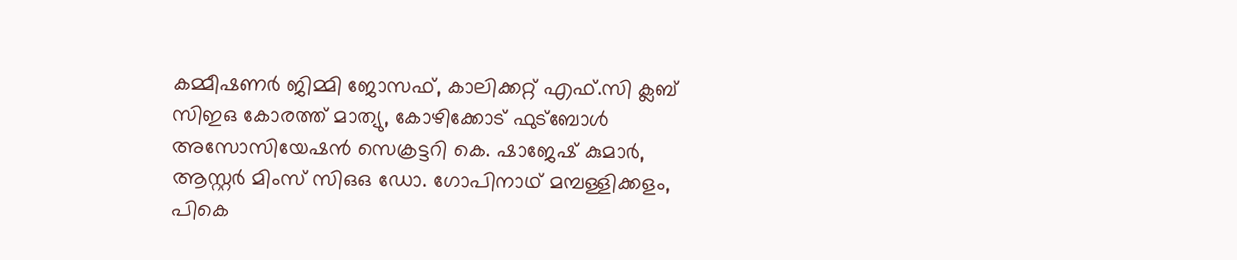കമ്മീഷണർ ജിമ്മി ജോസഫ്, കാലിക്കറ്റ് എഫ്.സി ക്ലബ് സിഇഒ കോരത്ത് മാത്യു, കോഴിക്കോട് ഫുട്ബോൾ അസോസിയേഷൻ സെക്രട്ടറി കെ. ഷാജേഷ് കുമാർ, ആസ്റ്റർ മിംസ് സിഒഒ ഡോ. ഗോപിനാഥ് മമ്പള്ളിക്കളം, പികെ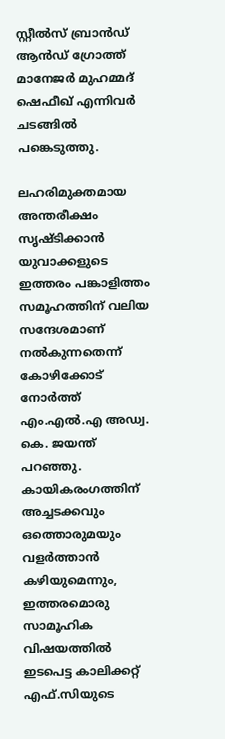സ്റ്റീല്‍സ് ബ്രാൻഡ് ആൻഡ് ഗ്രോത്ത് മാനേജർ മുഹമ്മദ് ഷെഫീഖ് എന്നിവർ ചടങ്ങിൽ പങ്കെടുത്തു.

ലഹരിമുക്തമായ അന്തരീക്ഷം സൃഷ്ടിക്കാൻ യുവാക്കളുടെ ഇത്തരം പങ്കാളിത്തം സമൂഹത്തിന് വലിയ സന്ദേശമാണ് നൽകുന്നതെന്ന് കോഴിക്കോട് നോർത്ത് എം.എൽ.എ അഡ്വ. കെ. ജയന്ത് പറഞ്ഞു. കായികരംഗത്തിന് അച്ചടക്കവും ഒത്തൊരുമയും വളർത്താൻ കഴിയുമെന്നും, ഇത്തരമൊരു സാമൂഹിക വിഷയത്തിൽ ഇടപെട്ട കാലിക്കറ്റ് എഫ്.സിയുടെ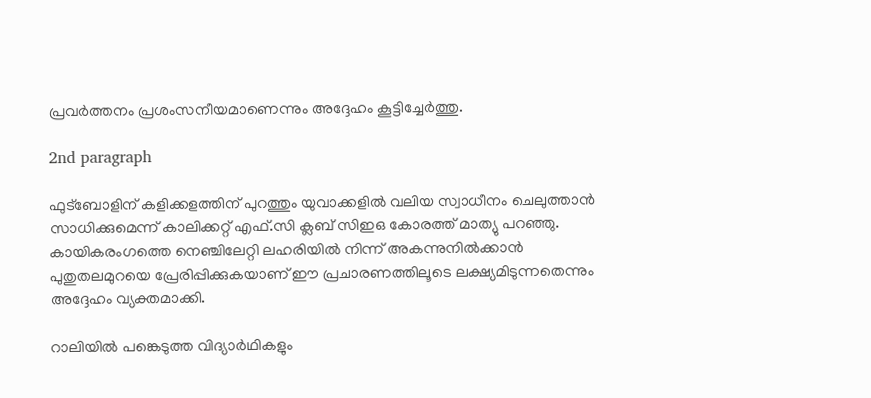പ്രവർത്തനം പ്രശംസനീയമാണെന്നും അദ്ദേഹം കൂട്ടിച്ചേർത്തു.

2nd paragraph

ഫുട്ബോളിന് കളിക്കളത്തിന് പുറത്തും യുവാക്കളിൽ വലിയ സ്വാധീനം ചെലുത്താൻ സാധിക്കുമെന്ന് കാലിക്കറ്റ് എഫ്.സി ക്ലബ് സിഇഒ കോരത്ത് മാത്യു പറഞ്ഞു. കായികരംഗത്തെ നെഞ്ചിലേറ്റി ലഹരിയിൽ നിന്ന് അകന്നുനിൽക്കാൻ പുതുതലമുറയെ പ്രേരിപ്പിക്കുകയാണ് ഈ പ്രചാരണത്തിലൂടെ ലക്ഷ്യമിടുന്നതെന്നും അദ്ദേഹം വ്യക്തമാക്കി.

റാലിയിൽ പങ്കെടുത്ത വിദ്യാർഥികളും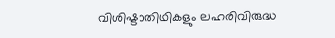വിശിഷ്ടാതിഥികളും ലഹരിവിരുദ്ധ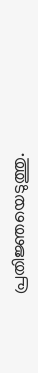പ്രതിജ്ഞയെടുത്തു.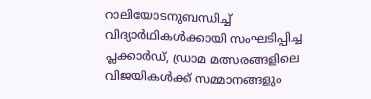റാലിയോടനുബന്ധിച്ച് വിദ്യാർഥികൾക്കായി സംഘടിപ്പിച്ച പ്ലക്കാർഡ്, ഡ്രാമ മത്സരങ്ങളിലെ വിജയികൾക്ക് സമ്മാനങ്ങളും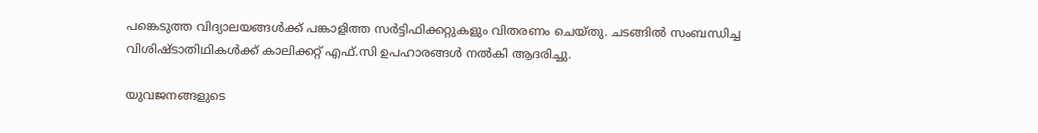പങ്കെടുത്ത വിദ്യാലയങ്ങൾക്ക് പങ്കാളിത്ത സർട്ടിഫിക്കറ്റുകളും വിതരണം ചെയ്തു. ചടങ്ങിൽ സംബന്ധിച്ച വിശിഷ്ടാതിഥികൾക്ക് കാലിക്കറ്റ് എഫ്.സി ഉപഹാരങ്ങൾ നൽകി ആദരിച്ചു.

യുവജനങ്ങളുടെ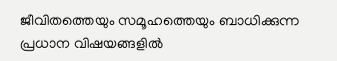ജീവിതത്തെയും സമൂഹത്തെയും ബാധിക്കുന്ന പ്രധാന വിഷയങ്ങളിൽ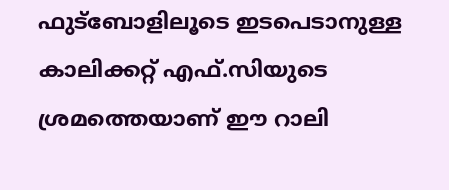ഫുട്ബോളിലൂടെ ഇടപെടാനുള്ള കാലിക്കറ്റ് എഫ്.സിയുടെ ശ്രമത്തെയാണ് ഈ റാലി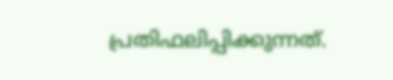പ്രതിഫലിപ്പിക്കുന്നത്.